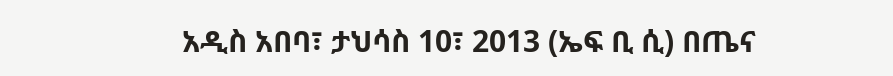አዲስ አበባ፣ ታህሳስ 10፣ 2013 (ኤፍ ቢ ሲ) በጤና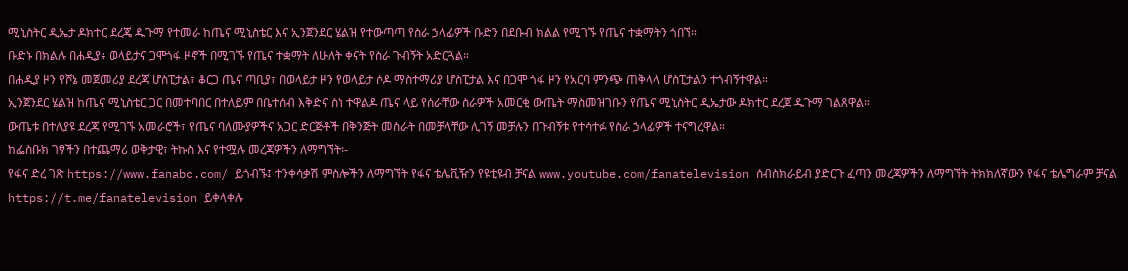ሚኒስትር ዲኤታ ዶክተር ደረጄ ዱጉማ የተመራ ከጤና ሚኒስቴር እና ኢንጀንደር ሄልዝ የተውጣጣ የስራ ኃላፊዎች ቡድን በደቡብ ክልል የሚገኙ የጤና ተቋማትን ጎበኘ።
ቡድኑ በክልሉ በሐዲያ፥ ወላይታና ጋሞጎፋ ዞኖች በሚገኙ የጤና ተቋማት ለሁለት ቀናት የስራ ጉብኝት አድርጓል።
በሐዲያ ዞን የሾኔ መጀመሪያ ደረጃ ሆስፒታል፣ ቆርጋ ጤና ጣቢያ፣ በወላይታ ዞን የወላይታ ሶዶ ማስተማሪያ ሆስፒታል እና በጋሞ ጎፋ ዞን የአርባ ምንጭ ጠቅላላ ሆስፒታልን ተጎብኝተዋል።
ኢንጀንደር ሄልዝ ከጤና ሚኒስቴር ጋር በመተባበር በተለይም በቤተሰብ እቅድና ስነ ተዋልዶ ጤና ላይ የሰራቸው ስራዎች አመርቂ ውጤት ማስመዝገቡን የጤና ሚኒስትር ዲኤታው ዶክተር ደረጀ ዱጉማ ገልጸዋል።
ውጤቱ በተለያዩ ደረጃ የሚገኙ አመራሮች፣ የጤና ባለሙያዎችና አጋር ድርጅቶች በቅንጅት መስራት በመቻላቸው ሊገኝ መቻሉን በጉብኝቱ የተሳተፉ የስራ ኃላፊዎች ተናግረዋል።
ከፌስቡክ ገፃችን በተጨማሪ ወቅታዊ፣ ትኩስ እና የተሟሉ መረጃዎችን ለማግኘት፡-
የፋና ድረ ገጽ https://www.fanabc.com/ ይጎብኙ፤ ተንቀሳቃሽ ምስሎችን ለማግኘት የፋና ቴሌቪዥን የዩቲዩብ ቻናል www.youtube.com/fanatelevision ሰብስክራይብ ያድርጉ ፈጣን መረጃዎችን ለማግኘት ትክክለኛውን የፋና ቴሌግራም ቻናል https://t.me/fanatelevision ይቀላቀሉ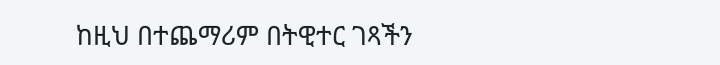ከዚህ በተጨማሪም በትዊተር ገጻችን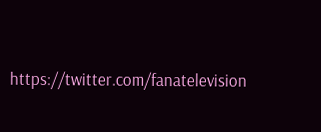https://twitter.com/fanatelevision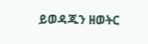ይወዳጁን ዘወትር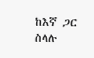ከእኛ ጋር ስላሉ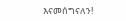እናመሰግናለን!